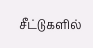சீட்டுகளில்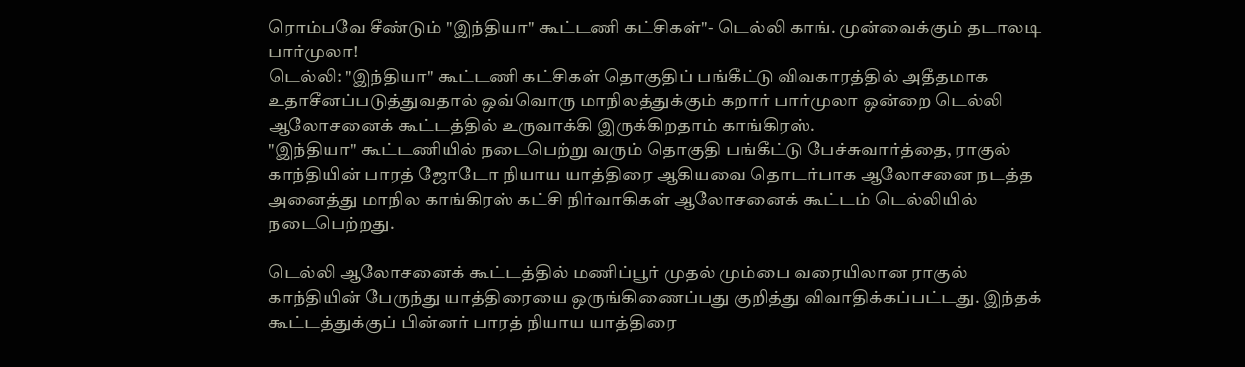ரொம்பவே சீண்டும் "இந்தியா" கூட்டணி கட்சிகள்"- டெல்லி காங். முன்வைக்கும் தடாலடி பார்முலா!
டெல்லி: "இந்தியா" கூட்டணி கட்சிகள் தொகுதிப் பங்கீட்டு விவகாரத்தில் அதீதமாக உதாசீனப்படுத்துவதால் ஒவ்வொரு மாநிலத்துக்கும் கறார் பார்முலா ஒன்றை டெல்லி ஆலோசனைக் கூட்டத்தில் உருவாக்கி இருக்கிறதாம் காங்கிரஸ்.
"இந்தியா" கூட்டணியில் நடைபெற்று வரும் தொகுதி பங்கீட்டு பேச்சுவார்த்தை, ராகுல் காந்தியின் பாரத் ஜோடோ நியாய யாத்திரை ஆகியவை தொடர்பாக ஆலோசனை நடத்த அனைத்து மாநில காங்கிரஸ் கட்சி நிர்வாகிகள் ஆலோசனைக் கூட்டம் டெல்லியில் நடைபெற்றது.

டெல்லி ஆலோசனைக் கூட்டத்தில் மணிப்பூர் முதல் மும்பை வரையிலான ராகுல் காந்தியின் பேருந்து யாத்திரையை ஒருங்கிணைப்பது குறித்து விவாதிக்கப்பட்டது. இந்தக் கூட்டத்துக்குப் பின்னர் பாரத் நியாய யாத்திரை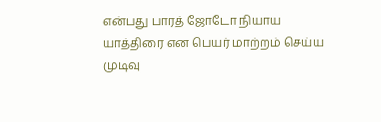என்பது பாரத் ஜோடோ நியாய யாத்திரை என பெயர் மாற்றம் செய்ய முடிவு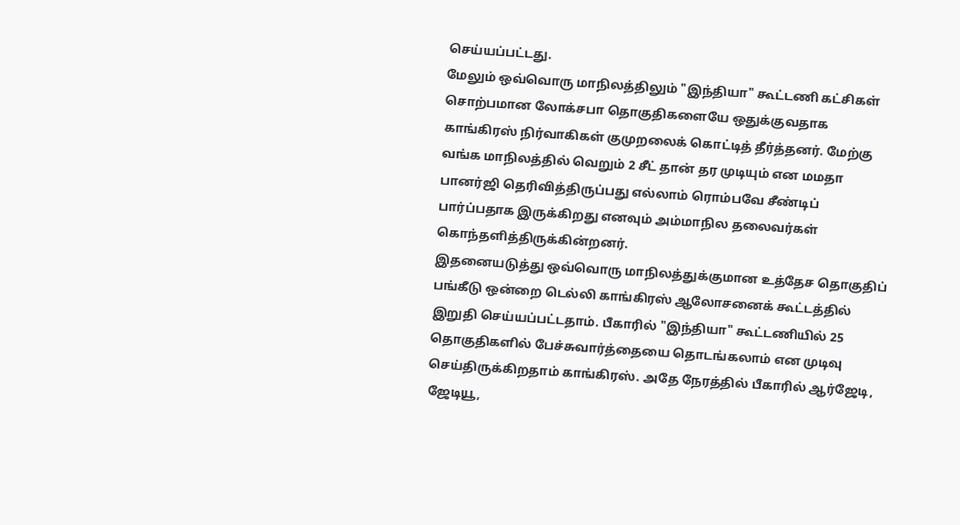செய்யப்பட்டது.
மேலும் ஒவ்வொரு மாநிலத்திலும் "இந்தியா" கூட்டணி கட்சிகள் சொற்பமான லோக்சபா தொகுதிகளையே ஒதுக்குவதாக காங்கிரஸ் நிர்வாகிகள் குமுறலைக் கொட்டித் தீர்த்தனர். மேற்கு வங்க மாநிலத்தில் வெறும் 2 சீட் தான் தர முடியும் என மமதா பானர்ஜி தெரிவித்திருப்பது எல்லாம் ரொம்பவே சீண்டிப் பார்ப்பதாக இருக்கிறது எனவும் அம்மாநில தலைவர்கள் கொந்தளித்திருக்கின்றனர்.
இதனையடுத்து ஒவ்வொரு மாநிலத்துக்குமான உத்தேச தொகுதிப் பங்கீடு ஒன்றை டெல்லி காங்கிரஸ் ஆலோசனைக் கூட்டத்தில் இறுதி செய்யப்பட்டதாம். பீகாரில் "இந்தியா" கூட்டணியில் 25 தொகுதிகளில் பேச்சுவார்த்தையை தொடங்கலாம் என முடிவு செய்திருக்கிறதாம் காங்கிரஸ். அதே நேரத்தில் பீகாரில் ஆர்ஜேடி, ஜேடியூ,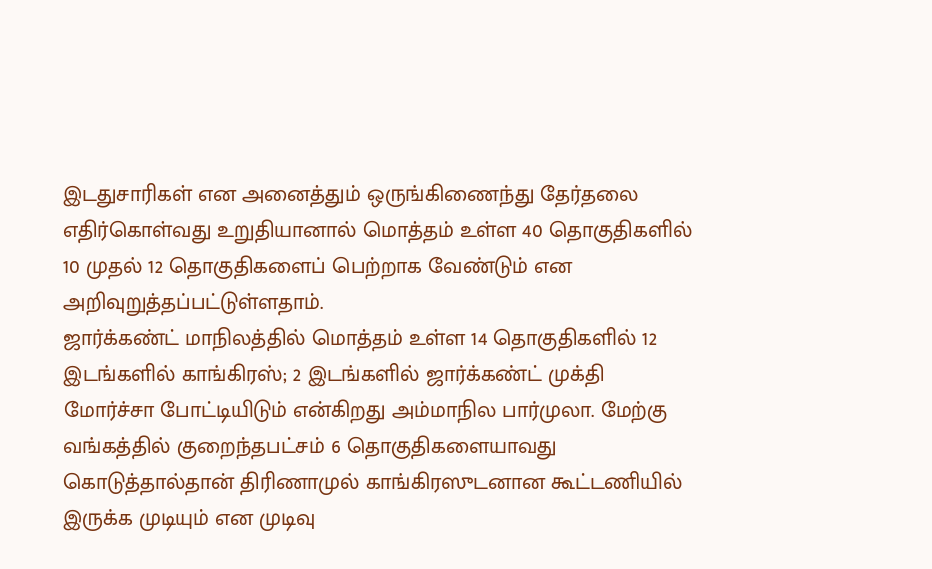இடதுசாரிகள் என அனைத்தும் ஒருங்கிணைந்து தேர்தலை எதிர்கொள்வது உறுதியானால் மொத்தம் உள்ள 40 தொகுதிகளில் 10 முதல் 12 தொகுதிகளைப் பெற்றாக வேண்டும் என அறிவுறுத்தப்பட்டுள்ளதாம்.
ஜார்க்கண்ட் மாநிலத்தில் மொத்தம் உள்ள 14 தொகுதிகளில் 12 இடங்களில் காங்கிரஸ்; 2 இடங்களில் ஜார்க்கண்ட் முக்தி மோர்ச்சா போட்டியிடும் என்கிறது அம்மாநில பார்முலா. மேற்கு வங்கத்தில் குறைந்தபட்சம் 6 தொகுதிகளையாவது கொடுத்தால்தான் திரிணாமுல் காங்கிரஸுடனான கூட்டணியில் இருக்க முடியும் என முடிவு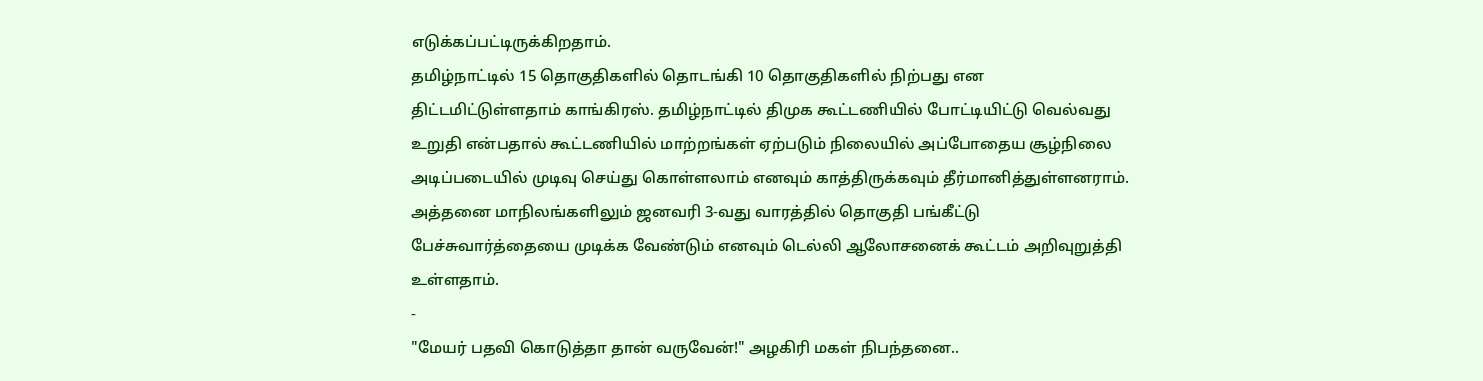எடுக்கப்பட்டிருக்கிறதாம்.
தமிழ்நாட்டில் 15 தொகுதிகளில் தொடங்கி 10 தொகுதிகளில் நிற்பது என திட்டமிட்டுள்ளதாம் காங்கிரஸ். தமிழ்நாட்டில் திமுக கூட்டணியில் போட்டியிட்டு வெல்வது உறுதி என்பதால் கூட்டணியில் மாற்றங்கள் ஏற்படும் நிலையில் அப்போதைய சூழ்நிலை அடிப்படையில் முடிவு செய்து கொள்ளலாம் எனவும் காத்திருக்கவும் தீர்மானித்துள்ளனராம். அத்தனை மாநிலங்களிலும் ஜனவரி 3-வது வாரத்தில் தொகுதி பங்கீட்டு பேச்சுவார்த்தையை முடிக்க வேண்டும் எனவும் டெல்லி ஆலோசனைக் கூட்டம் அறிவுறுத்தி உள்ளதாம்.
-
"மேயர் பதவி கொடுத்தா தான் வருவேன்!" அழகிரி மகள் நிபந்தனை..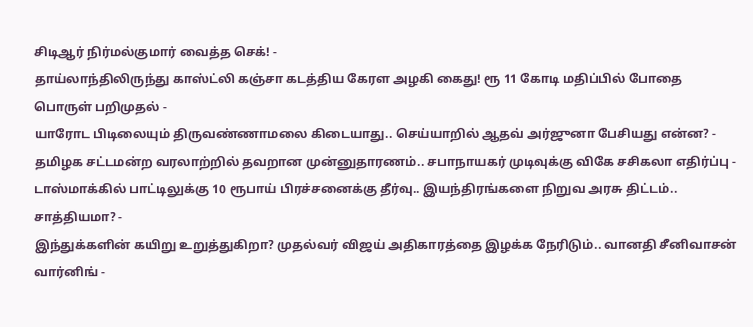சிடிஆர் நிர்மல்குமார் வைத்த செக்! -
தாய்லாந்திலிருந்து காஸ்ட்லி கஞ்சா கடத்திய கேரள அழகி கைது! ரூ 11 கோடி மதிப்பில் போதை பொருள் பறிமுதல் -
யாரோட பிடிலையும் திருவண்ணாமலை கிடையாது.. செய்யாறில் ஆதவ் அர்ஜுனா பேசியது என்ன? -
தமிழக சட்டமன்ற வரலாற்றில் தவறான முன்னுதாரணம்.. சபாநாயகர் முடிவுக்கு விகே சசிகலா எதிர்ப்பு -
டாஸ்மாக்கில் பாட்டிலுக்கு 10 ரூபாய் பிரச்சனைக்கு தீர்வு.. இயந்திரங்களை நிறுவ அரசு திட்டம்.. சாத்தியமா? -
இந்துக்களின் கயிறு உறுத்துகிறா? முதல்வர் விஜய் அதிகாரத்தை இழக்க நேரிடும்.. வானதி சீனிவாசன் வார்னிங் -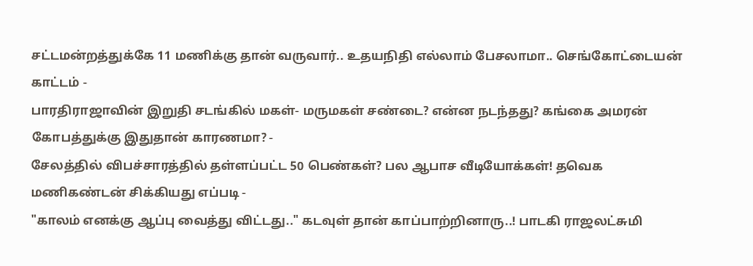சட்டமன்றத்துக்கே 11 மணிக்கு தான் வருவார்.. உதயநிதி எல்லாம் பேசலாமா.. செங்கோட்டையன் காட்டம் -
பாரதிராஜாவின் இறுதி சடங்கில் மகள்- மருமகள் சண்டை? என்ன நடந்தது? கங்கை அமரன் கோபத்துக்கு இதுதான் காரணமா? -
சேலத்தில் விபச்சாரத்தில் தள்ளப்பட்ட 50 பெண்கள்? பல ஆபாச வீடியோக்கள்! தவெக மணிகண்டன் சிக்கியது எப்படி -
"காலம் எனக்கு ஆப்பு வைத்து விட்டது.." கடவுள் தான் காப்பாற்றினாரு..! பாடகி ராஜலட்சுமி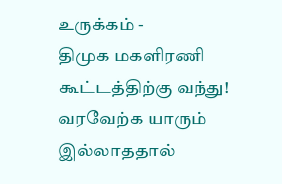உருக்கம் -
திமுக மகளிரணி கூட்டத்திற்கு வந்து! வரவேற்க யாரும் இல்லாததால்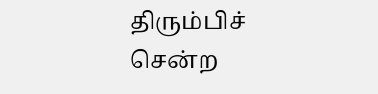திரும்பிச் சென்ற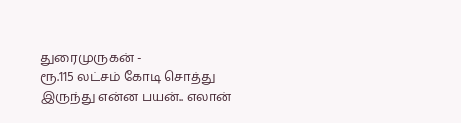துரைமுருகன் -
ரூ.115 லட்சம் கோடி சொத்து இருந்து என்ன பயன்.. எலான்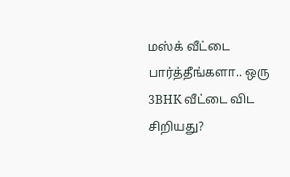மஸ்க் வீட்டை பார்த்தீங்களா.. ஒரு 3BHK வீட்டை விட சிறியது?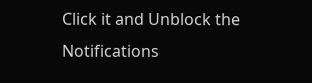Click it and Unblock the Notifications